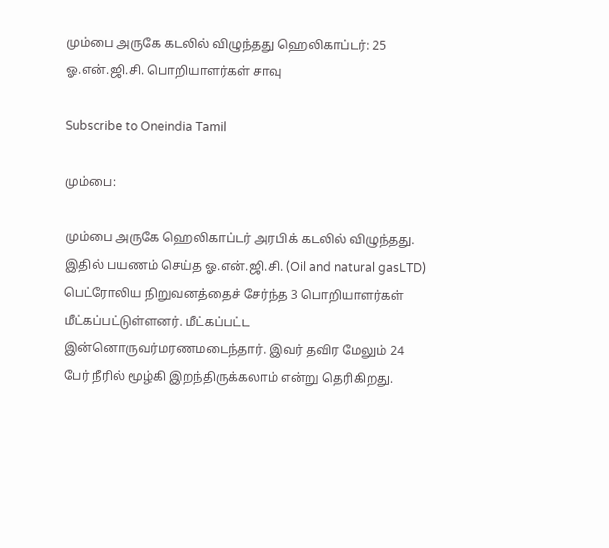மும்பை அருகே கடலில் விழுந்தது ஹெலிகாப்டர்: 25 ஓ.என்.ஜி.சி. பொறியாளர்கள் சாவு

Subscribe to Oneindia Tamil

மும்பை:

மும்பை அருகே ஹெலிகாப்டர் அரபிக் கடலில் விழுந்தது. இதில் பயணம் செய்த ஓ.என்.ஜி.சி. (Oil and natural gasLTD) பெட்ரோலிய நிறுவனத்தைச் சேர்ந்த 3 பொறியாளர்கள் மீட்கப்பட்டுள்ளனர். மீட்கப்பட்ட இன்னொருவர்மரணமடைந்தார். இவர் தவிர மேலும் 24 பேர் நீரில் மூழ்கி இறந்திருக்கலாம் என்று தெரிகிறது.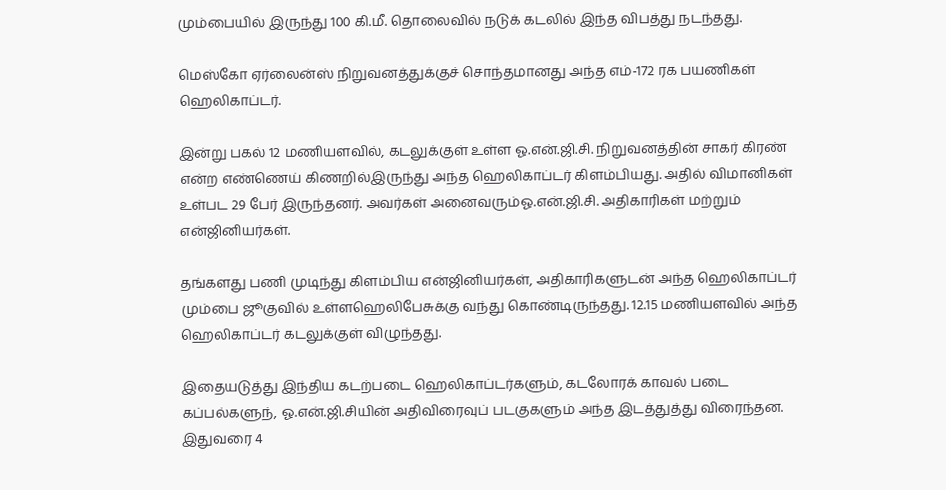மும்பையில் இருந்து 100 கி.மீ. தொலைவில் நடுக் கடலில் இந்த விபத்து நடந்தது.

மெஸ்கோ ஏர்லைன்ஸ் நிறுவனத்துக்குச் சொந்தமானது அந்த எம்-172 ரக பயணிகள் ஹெலிகாப்டர்.

இன்று பகல் 12 மணியளவில், கடலுக்குள் உள்ள ஓ.என்.ஜி.சி. நிறுவனத்தின் சாகர் கிரண் என்ற எண்ணெய் கிணறில்இருந்து அந்த ஹெலிகாப்டர் கிளம்பியது. அதில் விமானிகள் உள்பட 29 பேர் இருந்தனர். அவர்கள் அனைவரும்ஓ.என்.ஜி.சி. அதிகாரிகள் மற்றும் என்ஜினியர்கள்.

தங்களது பணி முடிந்து கிளம்பிய என்ஜினியர்கள், அதிகாரிகளுடன் அந்த ஹெலிகாப்டர் மும்பை ஜூகுவில் உள்ளஹெலிபேசுக்கு வந்து கொண்டிருந்தது. 12.15 மணியளவில் அந்த ஹெலிகாப்டர் கடலுக்குள் விழுந்தது.

இதையடுத்து இந்திய கடற்படை ஹெலிகாப்டர்களும், கடலோரக் காவல் படை கப்பல்களுந், ஓ.என்.ஜி.சியின் அதிவிரைவுப் படகுகளும் அந்த இடத்துத்து விரைந்தன. இதுவரை 4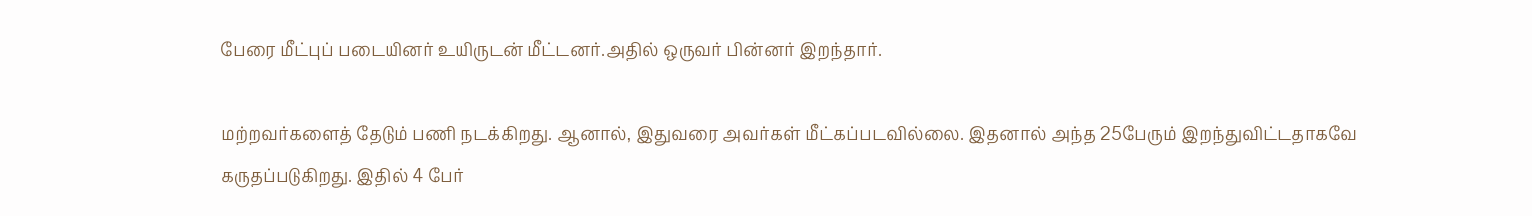பேரை மீட்புப் படையினர் உயிருடன் மீட்டனர்.அதில் ஒருவர் பின்னர் இறந்தார்.

மற்றவர்களைத் தேடும் பணி நடக்கிறது. ஆனால், இதுவரை அவர்கள் மீட்கப்படவில்லை. இதனால் அந்த 25பேரும் இறந்துவிட்டதாகவே கருதப்படுகிறது. இதில் 4 பேர்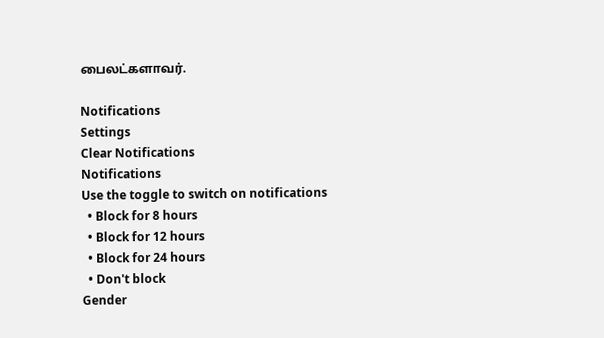பைலட்களாவர்.

Notifications
Settings
Clear Notifications
Notifications
Use the toggle to switch on notifications
  • Block for 8 hours
  • Block for 12 hours
  • Block for 24 hours
  • Don't block
Gender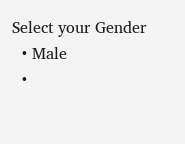Select your Gender
  • Male
  •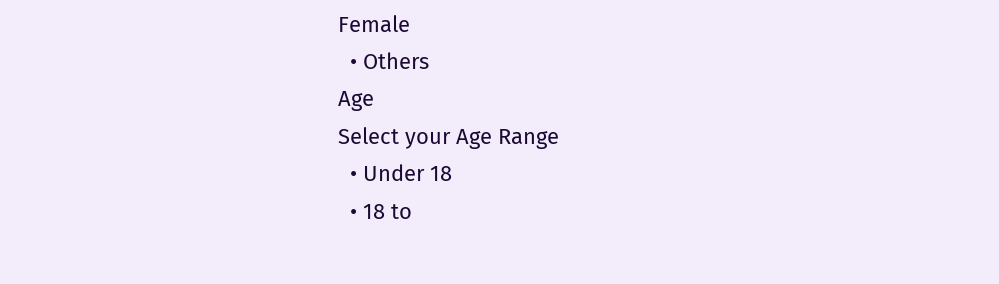Female
  • Others
Age
Select your Age Range
  • Under 18
  • 18 to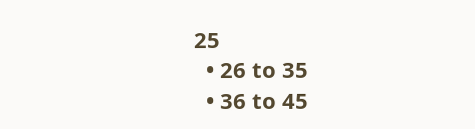25
  • 26 to 35
  • 36 to 45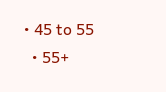• 45 to 55
  • 55+